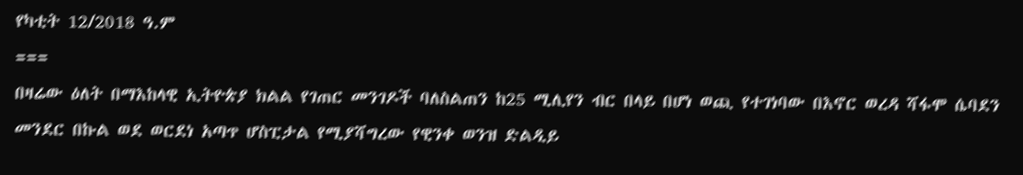የካቲት 12/2018 ዓ.ም
===
በዛሬው ዕለት በማእከላዊ ኢትዮጵያ ክልል የገጠር መንገዶች ባለስልጠን ከ25 ሚሊየን ብር በላይ በሆነ ወጪ የተገነባው በእኖር ወረዳ ሻፋሞ ሴባደን መንደር በኩል ወደ ወርደነ አጣጥ ሆስፒታል የሚያሻግረው የዊንቀ ወንዝ ድልዲይ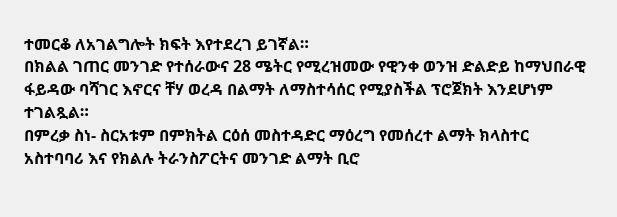ተመርቆ ለአገልግሎት ክፍት እየተደረገ ይገኛል።
በክልል ገጠር መንገድ የተሰራውና 28 ሜትር የሚረዝመው የዊንቀ ወንዝ ድልድይ ከማህበራዊ ፋይዳው ባሻገር እኖርና ቸሃ ወረዳ በልማት ለማስተሳሰር የሚያስችል ፕሮጀክት እንደሆነም ተገልጿል።
በምረቃ ስነ- ስርአቱም በምክትል ርዕሰ መስተዳድር ማዕረግ የመሰረተ ልማት ክላስተር አስተባባሪ እና የክልሉ ትራንስፖርትና መንገድ ልማት ቢሮ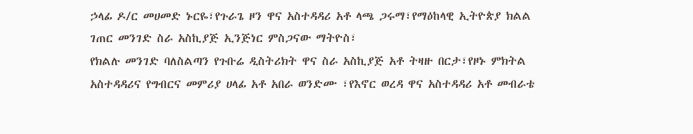ኃላፊ ዶ/ር መሀመድ ኑርዬ፣የጉራጌ ዞን ዋና አስተዳዳሪ አቶ ላጫ ጋሩማ፣የማዕከላዊ ኢትዮጵያ ክልል ገጠር መንገድ ስራ አስኪያጅ ኢንጅነር ምስጋናው ማትዮስ፣
የክልሉ መንገድ ባለስልጣን የጉቡሬ ዲስትሪክት ዋና ስራ አስኪያጅ አቶ ትዛዙ በርታ፣የዞኑ ምክትል አስተዳዳሪና የግብርና መምሪያ ሀላፊ አቶ አበራ ወንድሙ ፣የእኖር ወረዳ ዋና አስተዳዳሪ አቶ መብራቴ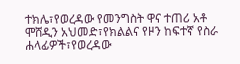ተክሌ፣የወረዳው የመንግስት ዋና ተጠሪ አቶ ሞሸዲን አህመድ፣የክልልና የዞን ከፍተኛ የስራ ሐላፊዎች፣የወረዳው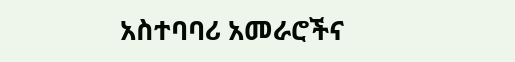አስተባባሪ አመራሮችና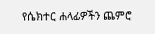የሴክተር ሐላፊዎችን ጨምሮ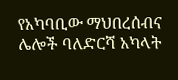የአካባቢው ማህበረሰብና ሌሎች ባለድርሻ አካላት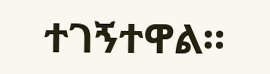ተገኝተዋል።